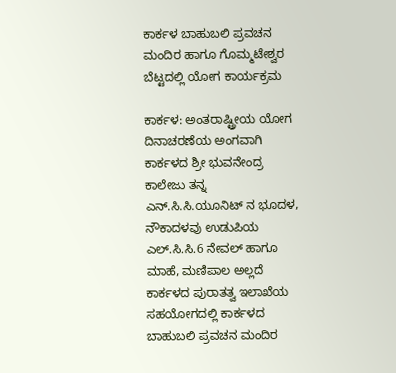ಕಾರ್ಕಳ ಬಾಹುಬಲಿ ಪ್ರವಚನ ಮಂದಿರ ಹಾಗೂ ಗೊಮ್ಮಟೇಶ್ವರ ಬೆಟ್ಟದಲ್ಲಿ ಯೋಗ ಕಾರ್ಯಕ್ರಮ

ಕಾರ್ಕಳ: ಅಂತರಾಷ್ಟ್ರೀಯ ಯೋಗ ದಿನಾಚರಣೆಯ ಅಂಗವಾಗಿ ಕಾರ್ಕಳದ ಶ್ರೀ ಭುವನೇಂದ್ರ ಕಾಲೇಜು ತನ್ನ ಎನ್.ಸಿ.ಸಿ.ಯೂನಿಟ್ ನ ಭೂದಳ, ನೌಕಾದಳವು ಉಡುಪಿಯ ಎಲ್.ಸಿ.ಸಿ.6 ನೇವಲ್ ಹಾಗೂ ಮಾಹೆ, ಮಣಿಪಾಲ ಅಲ್ಲದೆ ಕಾರ್ಕಳದ ಪುರಾತತ್ವ ಇಲಾಖೆಯ ಸಹಯೋಗದಲ್ಲಿ ಕಾರ್ಕಳದ ಬಾಹುಬಲಿ ಪ್ರವಚನ ಮಂದಿರ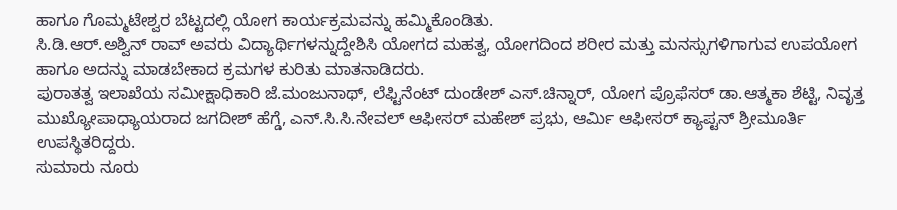ಹಾಗೂ ಗೊಮ್ಮಟೇಶ್ವರ ಬೆಟ್ಟದಲ್ಲಿ ಯೋಗ ಕಾರ್ಯಕ್ರಮವನ್ನು ಹಮ್ಮಿಕೊಂಡಿತು.
ಸಿ.ಡಿ.ಆರ್.ಅಶ್ವಿನ್ ರಾವ್ ಅವರು ವಿದ್ಯಾರ್ಥಿಗಳನ್ನುದ್ದೇಶಿಸಿ ಯೋಗದ ಮಹತ್ವ, ಯೋಗದಿಂದ ಶರೀರ ಮತ್ತು ಮನಸ್ಸುಗಳಿಗಾಗುವ ಉಪಯೋಗ ಹಾಗೂ ಅದನ್ನು ಮಾಡಬೇಕಾದ ಕ್ರಮಗಳ ಕುರಿತು ಮಾತನಾಡಿದರು.
ಪುರಾತತ್ವ ಇಲಾಖೆಯ ಸಮೀಕ್ಷಾಧಿಕಾರಿ ಜೆ.ಮಂಜುನಾಥ್, ಲೆಫ್ಟಿನೆಂಟ್ ದುಂಡೇಶ್ ಎಸ್.ಚಿನ್ನಾರ್, ಯೋಗ ಪ್ರೊಫೆಸರ್ ಡಾ.ಆತ್ಮಕಾ ಶೆಟ್ಟಿ, ನಿವೃತ್ತ ಮುಖ್ಯೋಪಾಧ್ಯಾಯರಾದ ಜಗದೀಶ್ ಹೆಗ್ಡೆ, ಎನ್.ಸಿ.ಸಿ.ನೇವಲ್ ಆಫೀಸರ್ ಮಹೇಶ್ ಪ್ರಭು, ಆರ್ಮಿ ಆಫೀಸರ್ ಕ್ಯಾಪ್ಟನ್ ಶ್ರೀಮೂರ್ತಿ ಉಪಸ್ಥಿತರಿದ್ದರು.
ಸುಮಾರು ನೂರು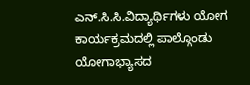ಎನ್.ಸಿ.ಸಿ.ವಿದ್ಯಾರ್ಥಿಗಳು ಯೋಗ ಕಾರ್ಯಕ್ರಮದಲ್ಲಿ ಪಾಲ್ಗೊಂಡು ಯೋಗಾಭ್ಯಾಸದ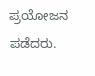ಪ್ರಯೋಜನ ಪಡೆದರು.